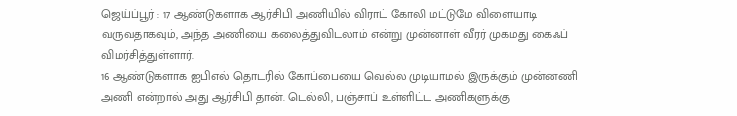ஜெய்ப்பூர் : 17 ஆண்டுகளாக ஆர்சிபி அணியில் விராட் கோலி மட்டுமே விளையாடி வருவதாகவும், அந்த அணியை கலைத்துவிடலாம் என்று முன்னாள் வீரர் முகமது கைஃப் விமர்சித்துள்ளார்.
16 ஆண்டுகளாக ஐபிஎல் தொடரில் கோப்பையை வெல்ல முடியாமல் இருக்கும் முன்னணி அணி என்றால் அது ஆர்சிபி தான். டெல்லி, பஞ்சாப் உள்ளிட்ட அணிகளுக்கு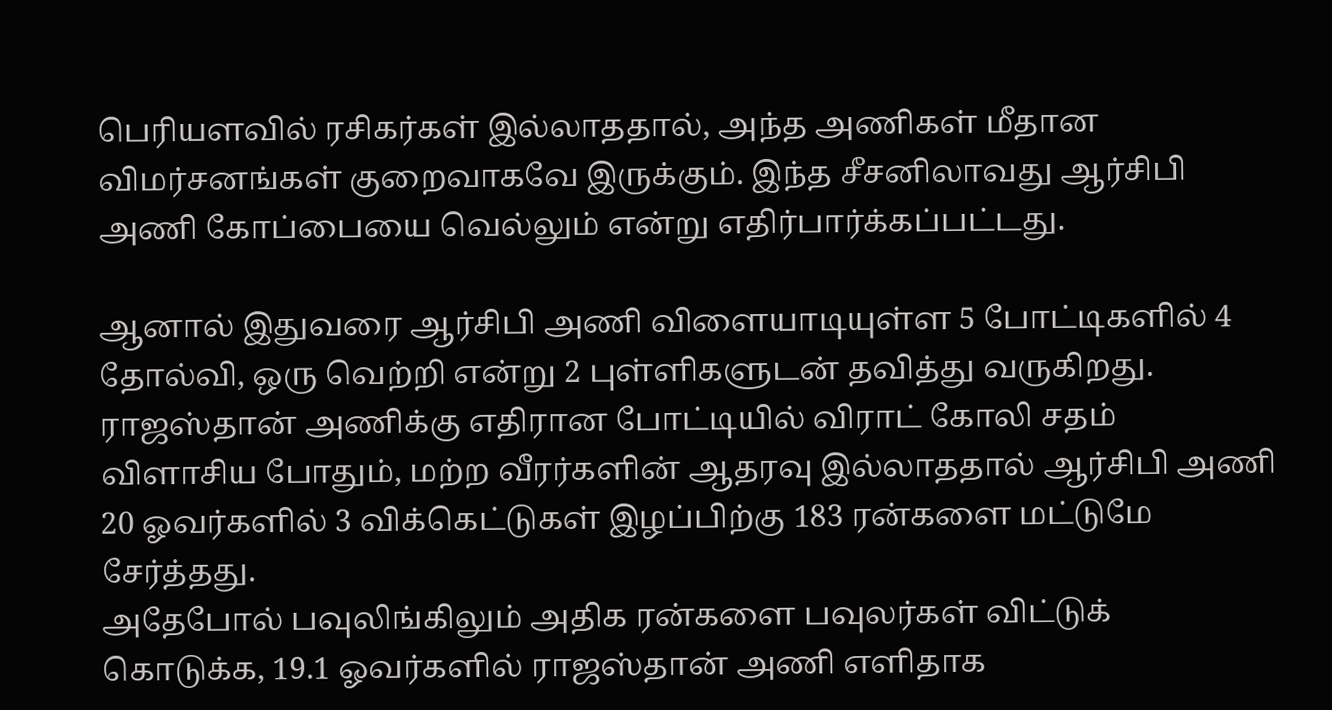பெரியளவில் ரசிகர்கள் இல்லாததால், அந்த அணிகள் மீதான விமர்சனங்கள் குறைவாகவே இருக்கும். இந்த சீசனிலாவது ஆர்சிபி அணி கோப்பையை வெல்லும் என்று எதிர்பார்க்கப்பட்டது.

ஆனால் இதுவரை ஆர்சிபி அணி விளையாடியுள்ள 5 போட்டிகளில் 4 தோல்வி, ஒரு வெற்றி என்று 2 புள்ளிகளுடன் தவித்து வருகிறது. ராஜஸ்தான் அணிக்கு எதிரான போட்டியில் விராட் கோலி சதம் விளாசிய போதும், மற்ற வீரர்களின் ஆதரவு இல்லாததால் ஆர்சிபி அணி 20 ஓவர்களில் 3 விக்கெட்டுகள் இழப்பிற்கு 183 ரன்களை மட்டுமே சேர்த்தது.
அதேபோல் பவுலிங்கிலும் அதிக ரன்களை பவுலர்கள் விட்டுக் கொடுக்க, 19.1 ஓவர்களில் ராஜஸ்தான் அணி எளிதாக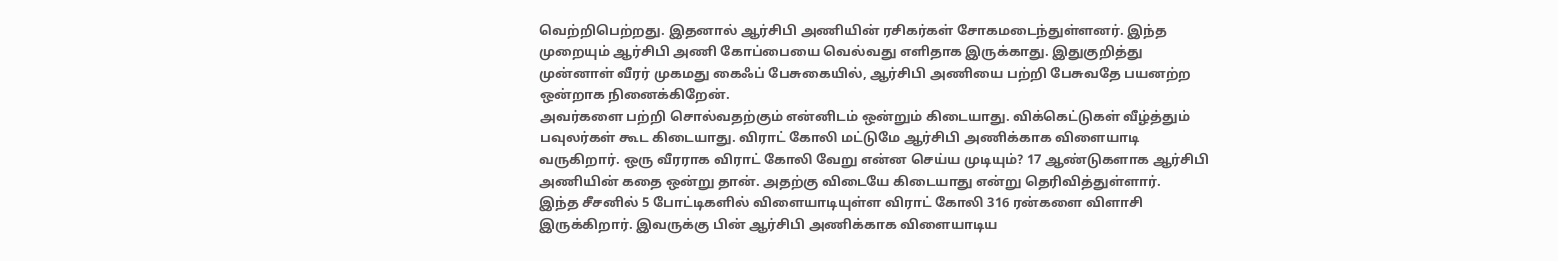வெற்றிபெற்றது. இதனால் ஆர்சிபி அணியின் ரசிகர்கள் சோகமடைந்துள்ளனர். இந்த முறையும் ஆர்சிபி அணி கோப்பையை வெல்வது எளிதாக இருக்காது. இதுகுறித்து முன்னாள் வீரர் முகமது கைஃப் பேசுகையில், ஆர்சிபி அணியை பற்றி பேசுவதே பயனற்ற ஒன்றாக நினைக்கிறேன்.
அவர்களை பற்றி சொல்வதற்கும் என்னிடம் ஒன்றும் கிடையாது. விக்கெட்டுகள் வீழ்த்தும் பவுலர்கள் கூட கிடையாது. விராட் கோலி மட்டுமே ஆர்சிபி அணிக்காக விளையாடி வருகிறார். ஒரு வீரராக விராட் கோலி வேறு என்ன செய்ய முடியும்? 17 ஆண்டுகளாக ஆர்சிபி அணியின் கதை ஒன்று தான். அதற்கு விடையே கிடையாது என்று தெரிவித்துள்ளார்.
இந்த சீசனில் 5 போட்டிகளில் விளையாடியுள்ள விராட் கோலி 316 ரன்களை விளாசி இருக்கிறார். இவருக்கு பின் ஆர்சிபி அணிக்காக விளையாடிய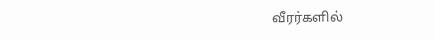வீரர்களில்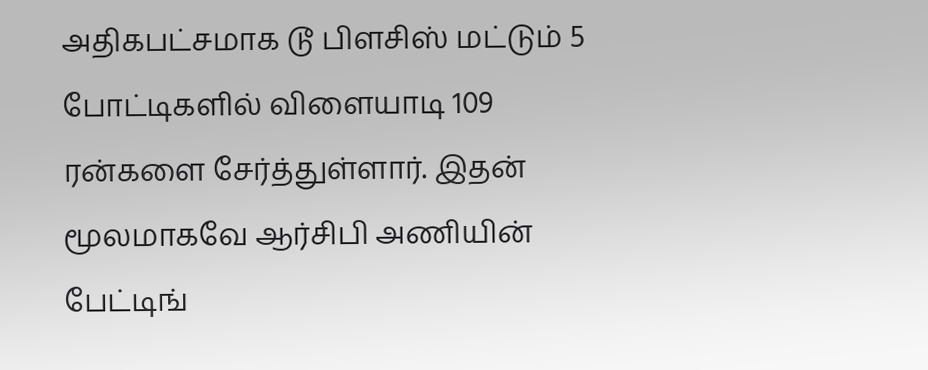அதிகபட்சமாக டூ பிளசிஸ் மட்டும் 5 போட்டிகளில் விளையாடி 109 ரன்களை சேர்த்துள்ளார். இதன் மூலமாகவே ஆர்சிபி அணியின் பேட்டிங்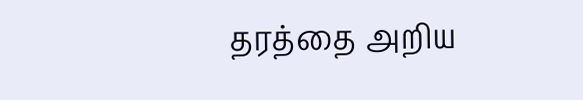தரத்தை அறிய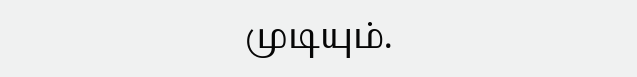முடியும்.